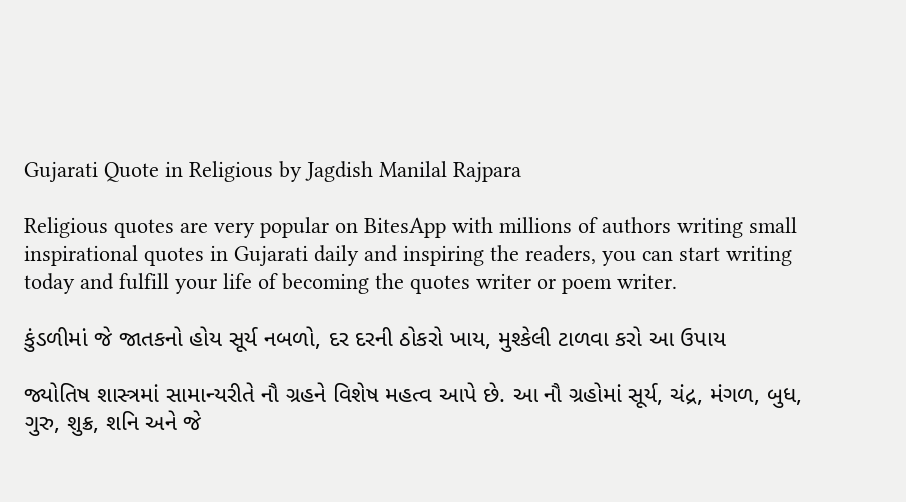Gujarati Quote in Religious by Jagdish Manilal Rajpara

Religious quotes are very popular on BitesApp with millions of authors writing small inspirational quotes in Gujarati daily and inspiring the readers, you can start writing today and fulfill your life of becoming the quotes writer or poem writer.

કુંડળીમાં જે જાતકનો હોય સૂર્ય નબળો, દર દરની ઠોકરો ખાય, મુશ્કેલી ટાળવા કરો આ ઉપાય

જ્યોતિષ શાસ્ત્રમાં સામાન્યરીતે નૌ ગ્રહને વિશેષ મહત્વ આપે છે. આ નૌ ગ્રહોમાં સૂર્ય, ચંદ્ર, મંગળ, બુધ, ગુરુ, શુક્ર, શનિ અને જે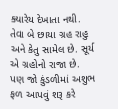ક્યારેય દેખાતા નથી. તેવા બે છાયા ગ્રહ રાહુ અને કેતુ સામેલ છે. સૂર્ય એ ગ્રહોનો રાજા છે. પણ જો કુંડળીમાં અશુભ ફળ આપવું શરૂ કરે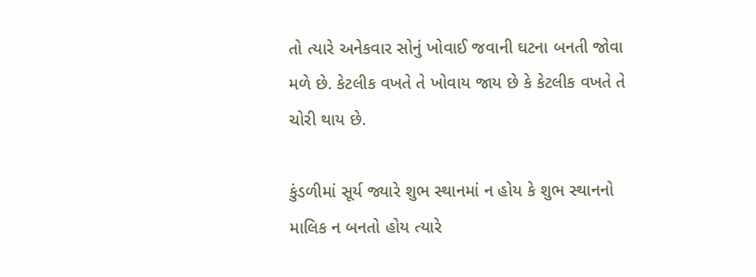તો ત્યારે અનેકવાર સોનું ખોવાઈ જવાની ઘટના બનતી જોવા મળે છે. કેટલીક વખતે તે ખોવાય જાય છે કે કેટલીક વખતે તે ચોરી થાય છે.

કુંડળીમાં સૂર્ય જ્યારે શુભ સ્થાનમાં ન હોય કે શુભ સ્થાનનો માલિક ન બનતો હોય ત્યારે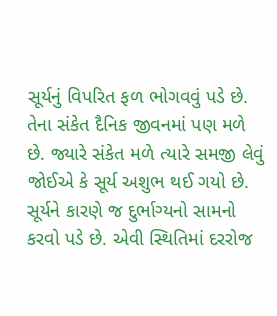સૂર્યનું વિપરિત ફળ ભોગવવું પડે છે. તેના સંકેત દૈનિક જીવનમાં પણ મળે છે. જ્યારે સંકેત મળે ત્યારે સમજી લેવું જોઈએ કે સૂર્ય અશુભ થઈ ગયો છે. સૂર્યને કારણે જ દુર્ભાગ્યનો સામનો કરવો પડે છે. એવી સ્થિતિમાં દરરોજ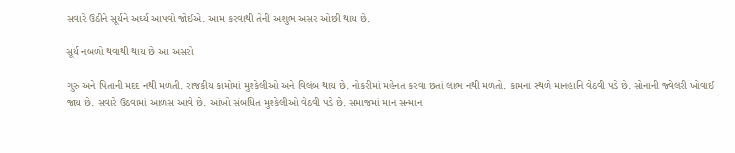સવારે ઉઠીને સૂર્યને અર્ઘ્ય આપવો જોઈએ. આમ કરવાથી તેની અશુભ અસર ઓછી થાય છે.

સૂર્ય નબળો થવાથી થાય છે આ અસરો

ગુરુ અને પિતાની મદદ નથી મળતી. રાજકીય કામોમાં મુશ્કેલીઓ અને વિલંબ થાય છે. નોકરીમાં મહેનત કરવા છતાં લાભ નથી મળતો. કામના સ્થળે માનહાનિ વેઠવી પડે છે. સોનાની જ્વેલરી ખોવાઈ જાય છે. સવારે ઉઠવામાં આળસ આવે છે. આંખો સંબધિત મુશ્કેલીઓ વેઠવી પડે છે. સમાજમાં માન સન્માન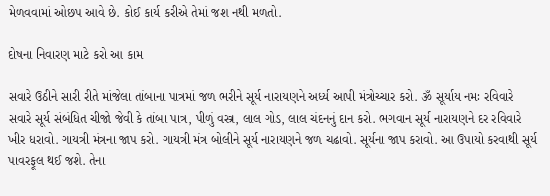મેળવવામાં ઓછપ આવે છે. કોઈ કાર્ય કરીએ તેમાં જશ નથી મળતો.

દોષના નિવારણ માટે કરો આ કામ

સવારે ઉઠીને સારી રીતે માંજેલા તાંબાના પાત્રમાં જળ ભરીને સૂર્ય નારાયણને અર્ધ્ય આપી મંત્રોચ્ચાર કરો. ૐ સૂર્યાય નમઃ રવિવારે સવારે સૂર્ય સંબંધિત ચીજો જેવી કે તાંબા પાત્ર, પીળું વસ્ત્ર, લાલ ગોડ, લાલ ચંદનનું દાન કરો. ભગવાન સૂર્ય નારાયણને દર રવિવારે ખીર ધરાવો. ગાયત્રી મંત્રના જાપ કરો. ગાયત્રી મંત્ર બોલીને સૂર્ય નારાયણને જળ ચઢાવો. સૂર્યના જાપ કરાવો. આ ઉપાયો કરવાથી સૂર્ય પાવરફૂલ થઈ જશે. તેના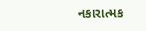નકારાત્મક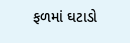ફળમાં ઘટાડો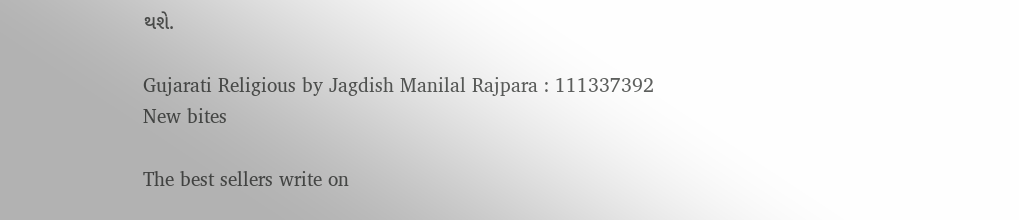થશે.

Gujarati Religious by Jagdish Manilal Rajpara : 111337392
New bites

The best sellers write on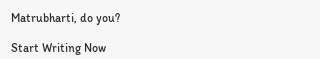Matrubharti, do you?

Start Writing Now